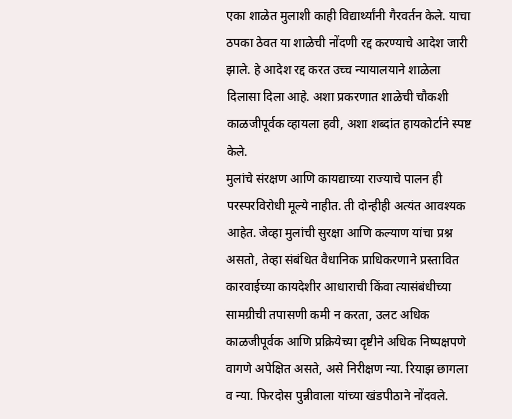एका शाळेत मुलाशी काही विद्यार्थ्यांनी गैरवर्तन केले. याचा ठपका ठेवत या शाळेची नोंदणी रद्द करण्याचे आदेश जारी झाले. हे आदेश रद्द करत उच्च न्यायालयाने शाळेला दिलासा दिला आहे. अशा प्रकरणात शाळेची चौकशी काळजीपूर्वक व्हायला हवी, अशा शब्दांत हायकोर्टाने स्पष्ट केले.
मुलांचे संरक्षण आणि कायद्याच्या राज्याचे पालन ही परस्परविरोधी मूल्ये नाहीत. ती दोन्हीही अत्यंत आवश्यक आहेत. जेव्हा मुलांची सुरक्षा आणि कल्याण यांचा प्रश्न असतो, तेव्हा संबंधित वैधानिक प्राधिकरणाने प्रस्तावित कारवाईच्या कायदेशीर आधाराची किंवा त्यासंबंधीच्या सामग्रीची तपासणी कमी न करता, उलट अधिक काळजीपूर्वक आणि प्रक्रियेच्या दृष्टीने अधिक निष्पक्षपणे वागणे अपेक्षित असते, असे निरीक्षण न्या. रियाझ छागला व न्या. फिरदोस पुन्नीवाला यांच्या खंडपीठाने नोंदवले.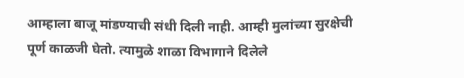आम्हाला बाजू मांडण्याची संधी दिली नाही. आम्ही मुलांच्या सुरक्षेची पूर्ण काळजी घेतो. त्यामुळे शाळा विभागाने दिलेले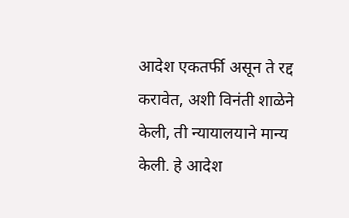आदेश एकतर्फी असून ते रद्द करावेत, अशी विनंती शाळेने केली, ती न्यायालयाने मान्य केली. हे आदेश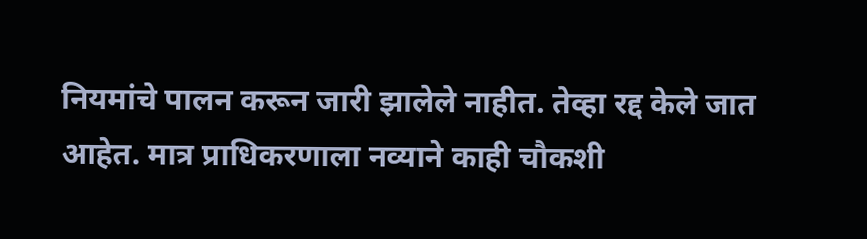नियमांचे पालन करून जारी झालेले नाहीत. तेव्हा रद्द केले जात आहेत. मात्र प्राधिकरणाला नव्याने काही चौकशी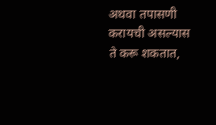अथवा तपासणी करायची असल्यास ते करू शकतात,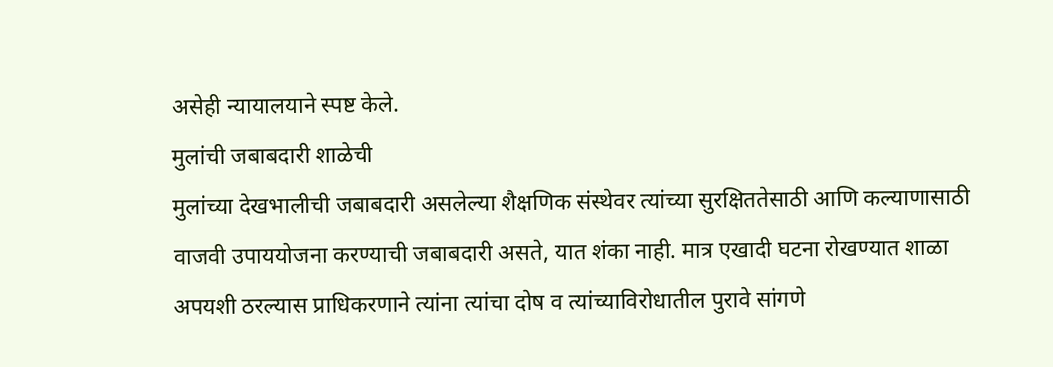असेही न्यायालयाने स्पष्ट केले.
मुलांची जबाबदारी शाळेची
मुलांच्या देखभालीची जबाबदारी असलेल्या शैक्षणिक संस्थेवर त्यांच्या सुरक्षिततेसाठी आणि कल्याणासाठी वाजवी उपाययोजना करण्याची जबाबदारी असते, यात शंका नाही. मात्र एखादी घटना रोखण्यात शाळा अपयशी ठरल्यास प्राधिकरणाने त्यांना त्यांचा दोष व त्यांच्याविरोधातील पुरावे सांगणे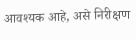आवश्यक आहे, असे निरीक्षण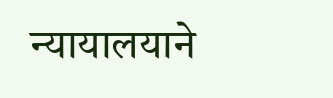न्यायालयाने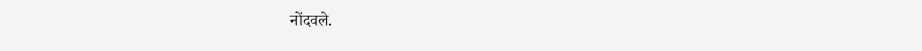नोंदवले.